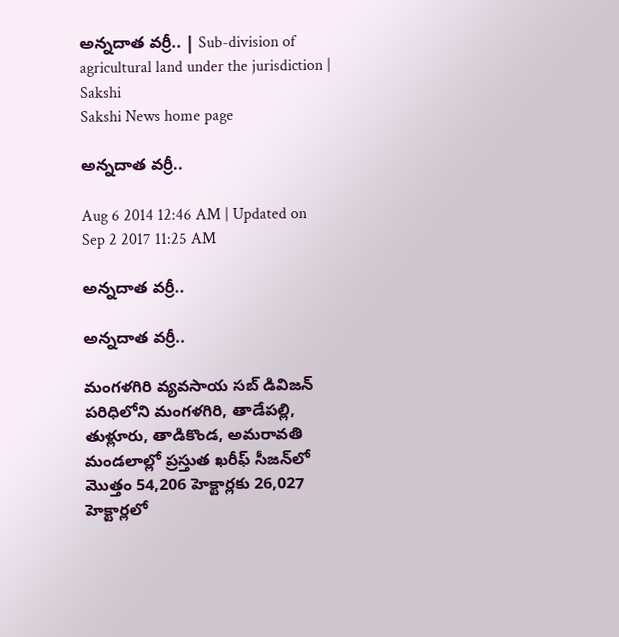అన్నదాత వర్రీ.. | Sub-division of agricultural land under the jurisdiction | Sakshi
Sakshi News home page

అన్నదాత వర్రీ..

Aug 6 2014 12:46 AM | Updated on Sep 2 2017 11:25 AM

అన్నదాత వర్రీ..

అన్నదాత వర్రీ..

మంగళగిరి వ్యవసాయ సబ్ డివిజన్ పరిధిలోని మంగళగిరి, తాడేపల్లి, తుళ్లూరు, తాడికొండ, అమరావతి మండలాల్లో ప్రస్తుత ఖరీఫ్ సీజన్‌లో మొత్తం 54,206 హెక్టార్లకు 26,027 హెక్టార్లలో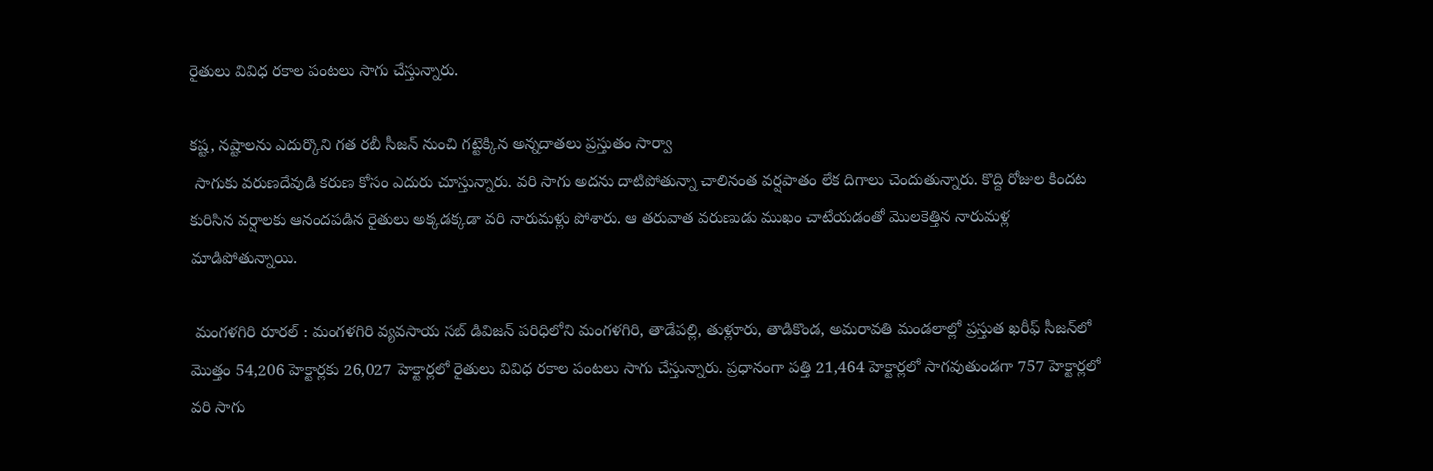రైతులు వివిధ రకాల పంటలు సాగు చేస్తున్నారు.

కష్ట, నష్టాలను ఎదుర్కొని గత రబీ సీజన్ నుంచి గట్టెక్కిన అన్నదాతలు ప్రస్తుతం సార్వా
 సాగుకు వరుణదేవుడి కరుణ కోసం ఎదురు చూస్తున్నారు. వరి సాగు అదను దాటిపోతున్నా చాలినంత వర్షపాతం లేక దిగాలు చెందుతున్నారు. కొద్ది రోజుల కిందట కురిసిన వర్షాలకు ఆనందపడిన రైతులు అక్కడక్కడా వరి నారుమళ్లు పోశారు. ఆ తరువాత వరుణుడు ముఖం చాటేయడంతో మొలకెత్తిన నారుమళ్ల మాడిపోతున్నాయి.

 మంగళగిరి రూరల్ : మంగళగిరి వ్యవసాయ సబ్ డివిజన్ పరిధిలోని మంగళగిరి, తాడేపల్లి, తుళ్లూరు, తాడికొండ, అమరావతి మండలాల్లో ప్రస్తుత ఖరీఫ్ సీజన్‌లో మొత్తం 54,206 హెక్టార్లకు 26,027 హెక్టార్లలో రైతులు వివిధ రకాల పంటలు సాగు చేస్తున్నారు. ప్రధానంగా పత్తి 21,464 హెక్టార్లలో సాగవుతుండగా 757 హెక్టార్లలో వరి సాగు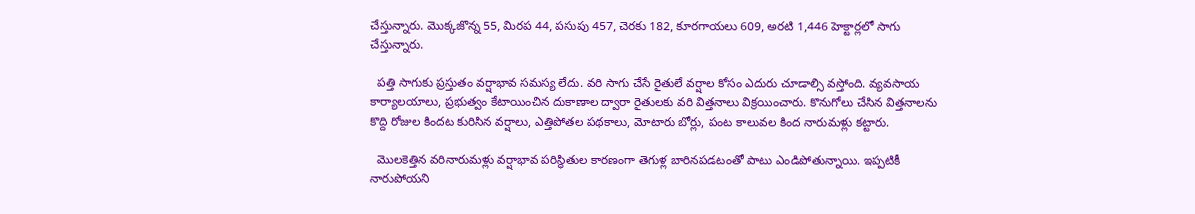చేస్తున్నారు. మొక్కజొన్న 55, మిరప 44, పసుపు 457, చెరకు 182, కూరగాయలు 609, అరటి 1,446 హెక్టార్లలో సాగు చేస్తున్నారు.

  పత్తి సాగుకు ప్రస్తుతం వర్షాభావ సమస్య లేదు. వరి సాగు చేసే రైతులే వర్షాల కోసం ఎదురు చూడాల్సి వస్తోంది. వ్యవసాయ కార్యాలయాలు, ప్రభుత్వం కేటాయించిన దుకాణాల ద్వారా రైతులకు వరి విత్తనాలు విక్రయించారు. కొనుగోలు చేసిన విత్తనాలను కొద్ది రోజుల కిందట కురిసిన వర్షాలు, ఎత్తిపోతల పథకాలు, మోటారు బోర్లు, పంట కాలువల కింద నారుమళ్లు కట్టారు.

  మొలకెత్తిన వరినారుమళ్లు వర్షాభావ పరిస్థితుల కారణంగా తెగుళ్ల బారినపడటంతో పాటు ఎండిపోతున్నాయి. ఇప్పటికీ నారుపోయని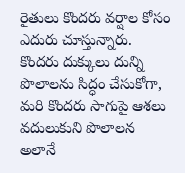రైతులు కొందరు వర్షాల కోసం ఎదురు చూస్తున్నారు. కొందరు దుక్కులు దున్ని పొలాలను సిద్ధం చేసుకోగా, మరి కొందరు సాగుపై ఆశలు వదులుకుని పొలాలన  అలానే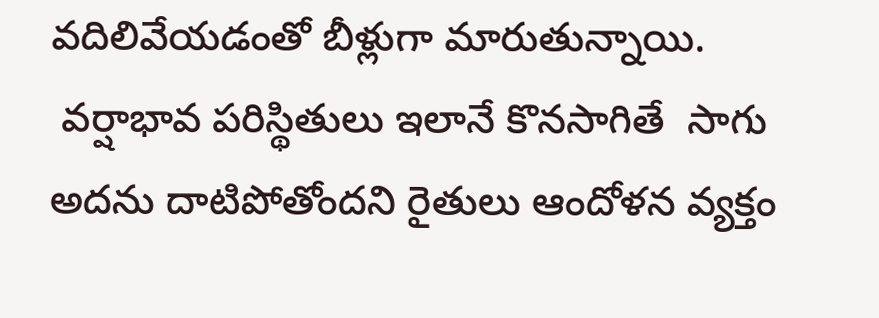వదిలివేయడంతో బీళ్లుగా మారుతున్నాయి.
 వర్షాభావ పరిస్థితులు ఇలానే కొనసాగితే  సాగు అదను దాటిపోతోందని రైతులు ఆందోళన వ్యక్తం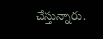చేస్తున్నారు.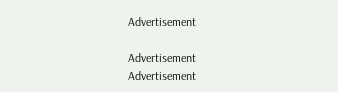Advertisement

Advertisement
Advertisement